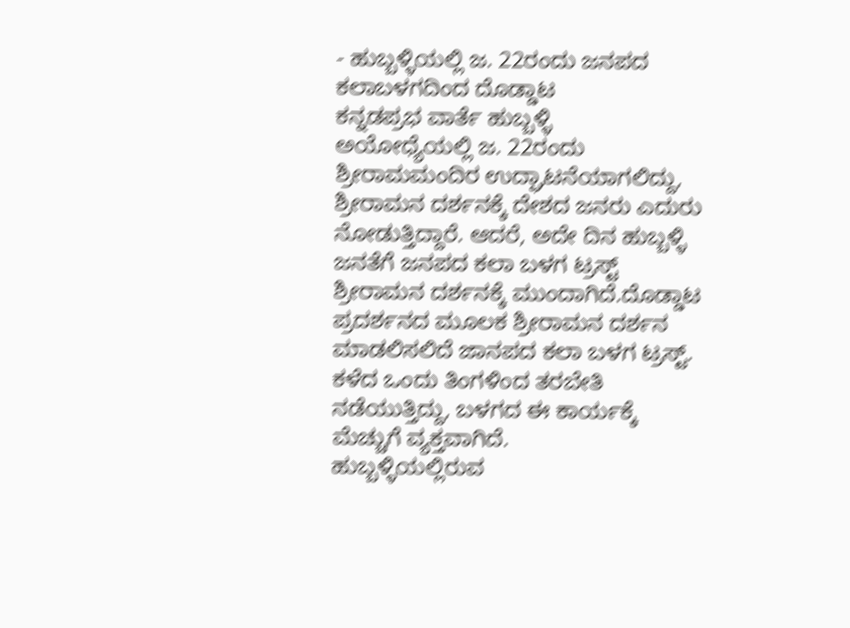- ಹುಬ್ಬಳ್ಳಿಯಲ್ಲಿ ಜ. 22ರಂದು ಜನಪದ ಕಲಾಬಳಗದಿಂದ ದೊಡ್ಡಾಟ
ಕನ್ನಡಪ್ರಭ ವಾರ್ತೆ ಹುಬ್ಬಳ್ಳಿ
ಅಯೋಧ್ಯೆಯಲ್ಲಿ ಜ. 22ರಂದು ಶ್ರೀರಾಮಮಂದಿರ ಉದ್ಘಾಟನೆಯಾಗಲಿದ್ದು, ಶ್ರೀರಾಮನ ದರ್ಶನಕ್ಕೆ ದೇಶದ ಜನರು ಎದುರು ನೋಡುತ್ತಿದ್ದಾರೆ. ಆದರೆ, ಅದೇ ದಿನ ಹುಬ್ಬಳ್ಳಿ ಜನತೆಗೆ ಜನಪದ ಕಲಾ ಬಳಗ ಟ್ರಸ್ಟ್ ಶ್ರೀರಾಮನ ದರ್ಶನಕ್ಕೆ ಮುಂದಾಗಿದೆ.ದೊಡ್ಡಾಟ ಪ್ರದರ್ಶನದ ಮೂಲಕ ಶ್ರೀರಾಮನ ದರ್ಶನ ಮಾಡಲಿಸಲಿದೆ ಜಾನಪದ ಕಲಾ ಬಳಗ ಟ್ರಸ್ಟ್. ಕಳೆದ ಒಂದು ತಿಂಗಳಿಂದ ತರಬೇತಿ ನಡೆಯುತ್ತಿದ್ದು, ಬಳಗದ ಈ ಕಾರ್ಯಕ್ಕೆ ಮೆಚ್ಚುಗೆ ವ್ಯಕ್ತವಾಗಿದೆ.
ಹುಬ್ಬಳ್ಳಿಯಲ್ಲಿರುವ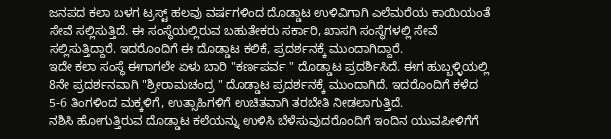ಜನಪದ ಕಲಾ ಬಳಗ ಟ್ರಸ್ಟ್ ಹಲವು ವರ್ಷಗಳಿಂದ ದೊಡ್ಡಾಟ ಉಳಿವಿಗಾಗಿ ಎಲೆಮರೆಯ ಕಾಯಿಯಂತೆ ಸೇವೆ ಸಲ್ಲಿಸುತ್ತಿದೆ. ಈ ಸಂಸ್ಥೆಯಲ್ಲಿರುವ ಬಹುತೇಕರು ಸರ್ಕಾರಿ, ಖಾಸಗಿ ಸಂಸ್ಥೆಗಳಲ್ಲಿ ಸೇವೆ ಸಲ್ಲಿಸುತ್ತಿದ್ದಾರೆ. ಇದರೊಂದಿಗೆ ಈ ದೊಡ್ಡಾಟ ಕಲಿಕೆ, ಪ್ರದರ್ಶನಕ್ಕೆ ಮುಂದಾಗಿದ್ದಾರೆ.
ಇದೇ ಕಲಾ ಸಂಸ್ಥೆ ಈಗಾಗಲೇ ಏಳು ಬಾರಿ "ಕರ್ಣಪರ್ವ " ದೊಡ್ಡಾಟ ಪ್ರದರ್ಶಿಸಿದೆ. ಈಗ ಹುಬ್ಬಳ್ಳಿಯಲ್ಲಿ 8ನೇ ಪ್ರದರ್ಶನವಾಗಿ "ಶ್ರೀರಾಮಚಂದ್ರ " ದೊಡ್ಡಾಟ ಪ್ರದರ್ಶನಕ್ಕೆ ಮುಂದಾಗಿದೆ. ಇದರೊಂದಿಗೆ ಕಳೆದ 5-6 ತಿಂಗಳಿಂದ ಮಕ್ಕಳಿಗೆ, ಉತ್ಸಾಹಿಗಳಿಗೆ ಉಚಿತವಾಗಿ ತರಬೇತಿ ನೀಡಲಾಗುತ್ತಿದೆ.
ನಶಿಸಿ ಹೋಗುತ್ತಿರುವ ದೊಡ್ಡಾಟ ಕಲೆಯನ್ನು ಉಳಿಸಿ ಬೆಳೆಸುವುದರೊಂದಿಗೆ ಇಂದಿನ ಯುವಪೀಳಿಗೆಗೆ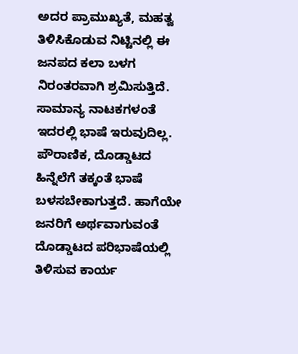ಅದರ ಪ್ರಾಮುಖ್ಯತೆ, ಮಹತ್ವ ತಿಳಿಸಿಕೊಡುವ ನಿಟ್ಟಿನಲ್ಲಿ ಈ ಜನಪದ ಕಲಾ ಬಳಗ ನಿರಂತರವಾಗಿ ಶ್ರಮಿಸುತ್ತಿದೆ. ಸಾಮಾನ್ಯ ನಾಟಕಗಳಂತೆ ಇದರಲ್ಲಿ ಭಾಷೆ ಇರುವುದಿಲ್ಲ. ಪೌರಾಣಿಕ, ದೊಡ್ಡಾಟದ ಹಿನ್ನೆಲೆಗೆ ತಕ್ಕಂತೆ ಭಾಷೆ ಬಳಸಬೇಕಾಗುತ್ತದೆ. ಹಾಗೆಯೇ ಜನರಿಗೆ ಅರ್ಥವಾಗುವಂತೆ ದೊಡ್ಡಾಟದ ಪರಿಭಾಷೆಯಲ್ಲಿ ತಿಳಿಸುವ ಕಾರ್ಯ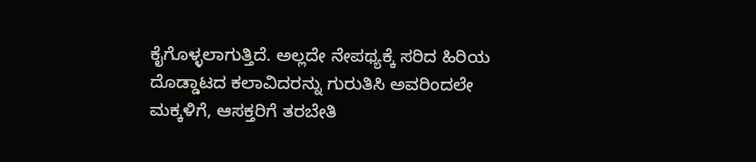ಕೈಗೊಳ್ಳಲಾಗುತ್ತಿದೆ. ಅಲ್ಲದೇ ನೇಪಥ್ಯಕ್ಕೆ ಸರಿದ ಹಿರಿಯ ದೊಡ್ಡಾಟದ ಕಲಾವಿದರನ್ನು ಗುರುತಿಸಿ ಅವರಿಂದಲೇ ಮಕ್ಕಳಿಗೆ, ಆಸಕ್ತರಿಗೆ ತರಬೇತಿ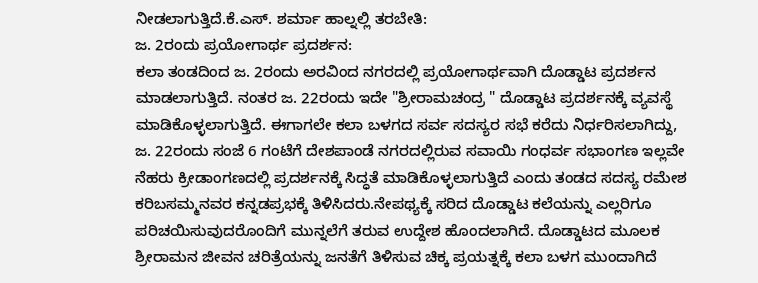ನೀಡಲಾಗುತ್ತಿದೆ.ಕೆ.ಎಸ್. ಶರ್ಮಾ ಹಾಲ್ನಲ್ಲಿ ತರಬೇತಿ:
ಜ. 2ರಂದು ಪ್ರಯೋಗಾರ್ಥ ಪ್ರದರ್ಶನ:
ಕಲಾ ತಂಡದಿಂದ ಜ. 2ರಂದು ಅರವಿಂದ ನಗರದಲ್ಲಿ ಪ್ರಯೋಗಾರ್ಥವಾಗಿ ದೊಡ್ಡಾಟ ಪ್ರದರ್ಶನ ಮಾಡಲಾಗುತ್ತಿದೆ. ನಂತರ ಜ. 22ರಂದು ಇದೇ "ಶ್ರೀರಾಮಚಂದ್ರ " ದೊಡ್ಡಾಟ ಪ್ರದರ್ಶನಕ್ಕೆ ವ್ಯವಸ್ಥೆ ಮಾಡಿಕೊಳ್ಳಲಾಗುತ್ತಿದೆ. ಈಗಾಗಲೇ ಕಲಾ ಬಳಗದ ಸರ್ವ ಸದಸ್ಯರ ಸಭೆ ಕರೆದು ನಿರ್ಧರಿಸಲಾಗಿದ್ದು, ಜ. 22ರಂದು ಸಂಜೆ 6 ಗಂಟೆಗೆ ದೇಶಪಾಂಡೆ ನಗರದಲ್ಲಿರುವ ಸವಾಯಿ ಗಂಧರ್ವ ಸಭಾಂಗಣ ಇಲ್ಲವೇ ನೆಹರು ಕ್ರೀಡಾಂಗಣದಲ್ಲಿ ಪ್ರದರ್ಶನಕ್ಕೆ ಸಿದ್ಧತೆ ಮಾಡಿಕೊಳ್ಳಲಾಗುತ್ತಿದೆ ಎಂದು ತಂಡದ ಸದಸ್ಯ ರಮೇಶ ಕರಿಬಸಮ್ಮನವರ ಕನ್ನಡಪ್ರಭಕ್ಕೆ ತಿಳಿಸಿದರು.ನೇಪಥ್ಯಕ್ಕೆ ಸರಿದ ದೊಡ್ಡಾಟ ಕಲೆಯನ್ನು ಎಲ್ಲರಿಗೂ ಪರಿಚಯಿಸುವುದರೊಂದಿಗೆ ಮುನ್ನಲೆಗೆ ತರುವ ಉದ್ದೇಶ ಹೊಂದಲಾಗಿದೆ. ದೊಡ್ಡಾಟದ ಮೂಲಕ ಶ್ರೀರಾಮನ ಜೀವನ ಚರಿತ್ರೆಯನ್ನು ಜನತೆಗೆ ತಿಳಿಸುವ ಚಿಕ್ಕ ಪ್ರಯತ್ನಕ್ಕೆ ಕಲಾ ಬಳಗ ಮುಂದಾಗಿದೆ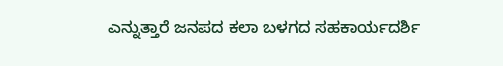ಎನ್ನುತ್ತಾರೆ ಜನಪದ ಕಲಾ ಬಳಗದ ಸಹಕಾರ್ಯದರ್ಶಿ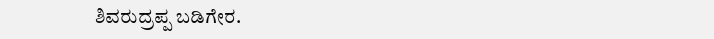ಶಿವರುದ್ರಪ್ಪ ಬಡಿಗೇರ.